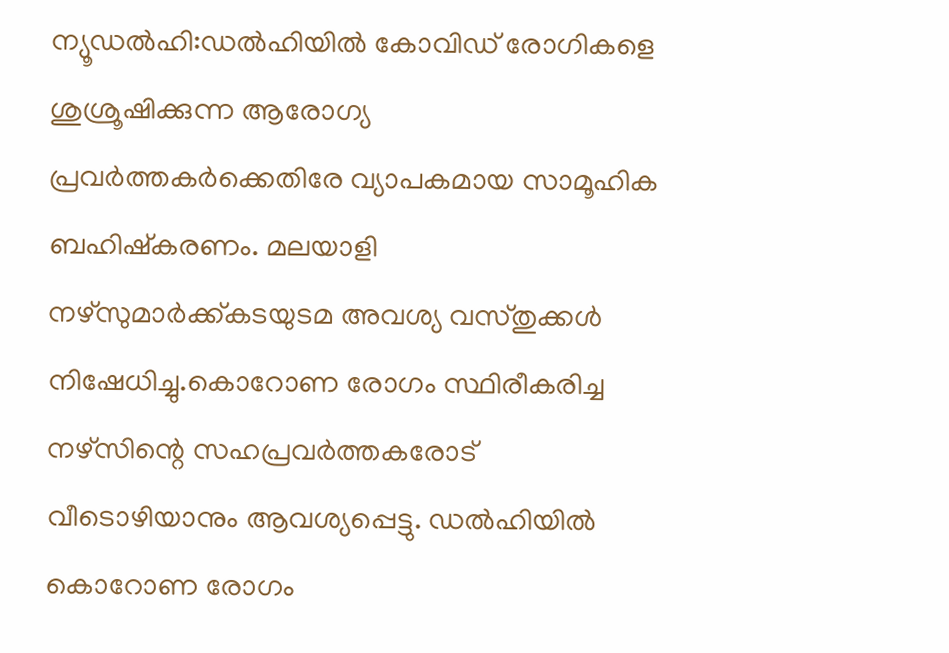ന്യൂഡൽഹി:ഡൽഹിയിൽ കോവിഡ് രോഗികളെ ശുശ്രൂഷിക്കുന്ന ആരോഗ്യ പ്രവർത്തകർക്കെതിരേ വ്യാപകമായ സാമൂഹിക ബഹിഷ്കരണം. മലയാളി നഴ്സുമാർക്ക്കടയുടമ അവശ്യ വസ്തുക്കൾ നിഷേധിച്ചു.കൊറോണ രോഗം സ്ഥിരീകരിച്ച നഴ്സിന്റെ സഹപ്രവർത്തകരോട് വീടൊഴിയാനും ആവശ്യപ്പെട്ടു. ഡൽഹിയിൽ കൊറോണ രോഗം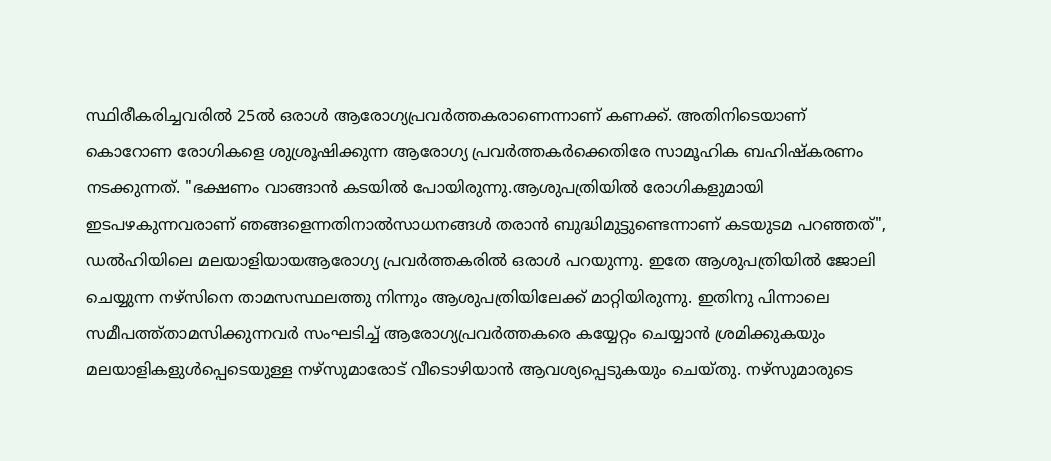സ്ഥിരീകരിച്ചവരിൽ 25ൽ ഒരാൾ ആരോഗ്യപ്രവർത്തകരാണെന്നാണ് കണക്ക്. അതിനിടെയാണ് കൊറോണ രോഗികളെ ശുശ്രൂഷിക്കുന്ന ആരോഗ്യ പ്രവർത്തകർക്കെതിരേ സാമൂഹിക ബഹിഷ്കരണം നടക്കുന്നത്. "ഭക്ഷണം വാങ്ങാൻ കടയിൽ പോയിരുന്നു.ആശുപത്രിയിൽ രോഗികളുമായി ഇടപഴകുന്നവരാണ് ഞങ്ങളെന്നതിനാൽസാധനങ്ങൾ തരാൻ ബുദ്ധിമുട്ടുണ്ടെന്നാണ് കടയുടമ പറഞ്ഞത്", ഡൽഹിയിലെ മലയാളിയായആരോഗ്യ പ്രവർത്തകരിൽ ഒരാൾ പറയുന്നു. ഇതേ ആശുപത്രിയിൽ ജോലി ചെയ്യുന്ന നഴ്സിനെ താമസസ്ഥലത്തു നിന്നും ആശുപത്രിയിലേക്ക് മാറ്റിയിരുന്നു. ഇതിനു പിന്നാലെ സമീപത്ത്താമസിക്കുന്നവർ സംഘടിച്ച് ആരോഗ്യപ്രവർത്തകരെ കയ്യേറ്റം ചെയ്യാൻ ശ്രമിക്കുകയും മലയാളികളുൾപ്പെടെയുള്ള നഴ്സുമാരോട് വീടൊഴിയാൻ ആവശ്യപ്പെടുകയും ചെയ്തു. നഴ്സുമാരുടെ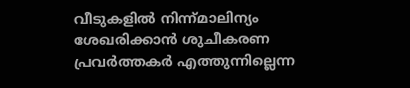വീടുകളിൽ നിന്ന്മാലിന്യം ശേഖരിക്കാൻ ശുചീകരണ പ്രവർത്തകർ എത്തുന്നില്ലെന്ന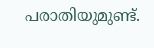പരാതിയുമുണ്ട്.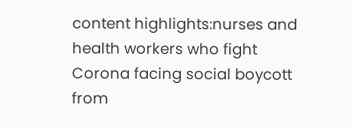content highlights:nurses and health workers who fight Corona facing social boycott
from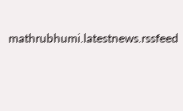mathrubhumi.latestnews.rssfeed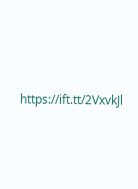https://ift.tt/2VxvkJl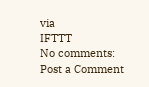via
IFTTT
No comments:
Post a Comment